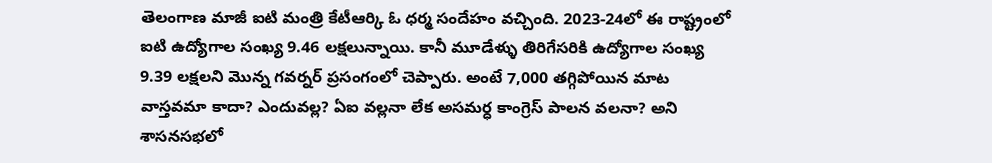తెలంగాణ మాజీ ఐటి మంత్రి కేటీఆర్కి ఓ ధర్మ సందేహం వచ్చింది. 2023-24లో ఈ రాష్ట్రంలో ఐటి ఉద్యోగాల సంఖ్య 9.46 లక్షలున్నాయి. కానీ మూడేళ్ళు తిరిగేసరికి ఉద్యోగాల సంఖ్య 9.39 లక్షలని మొన్న గవర్నర్ ప్రసంగంలో చెప్పారు. అంటే 7,000 తగ్గిపోయిన మాట వాస్తవమా కాదా? ఎందువల్ల? ఏఐ వల్లనా లేక అసమర్ధ కాంగ్రెస్ పాలన వలనా? అని శాసనసభలో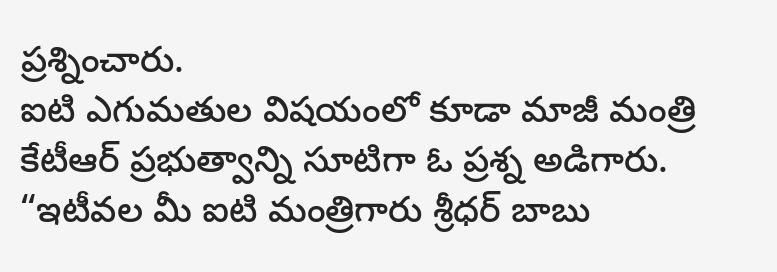ప్రశ్నించారు.
ఐటి ఎగుమతుల విషయంలో కూడా మాజీ మంత్రి కేటీఆర్ ప్రభుత్వాన్ని సూటిగా ఓ ప్రశ్న అడిగారు. “ఇటీవల మీ ఐటి మంత్రిగారు శ్రీధర్ బాబు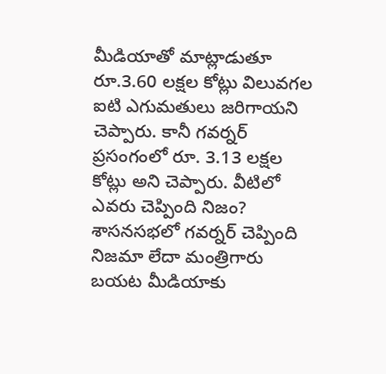మీడియాతో మాట్లాడుతూ రూ.3.60 లక్షల కోట్లు విలువగల ఐటి ఎగుమతులు జరిగాయని చెప్పారు. కానీ గవర్నర్ ప్రసంగంలో రూ. 3.13 లక్షల కోట్లు అని చెప్పారు. వీటిలో ఎవరు చెప్పింది నిజం? శాసనసభలో గవర్నర్ చెప్పింది నిజమా లేదా మంత్రిగారు బయట మీడియాకు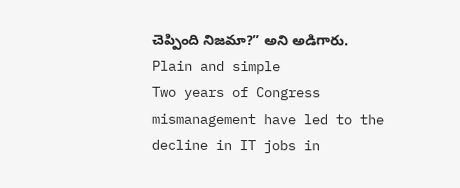చెప్పింది నిజమా?” అని అడిగారు.
Plain and simple
Two years of Congress mismanagement have led to the decline in IT jobs in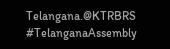Telangana.@KTRBRS #TelanganaAssembly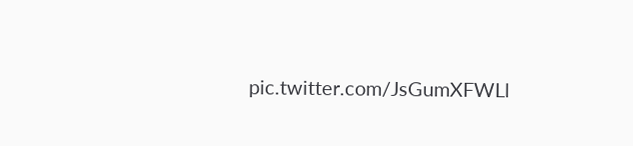pic.twitter.com/JsGumXFWLl